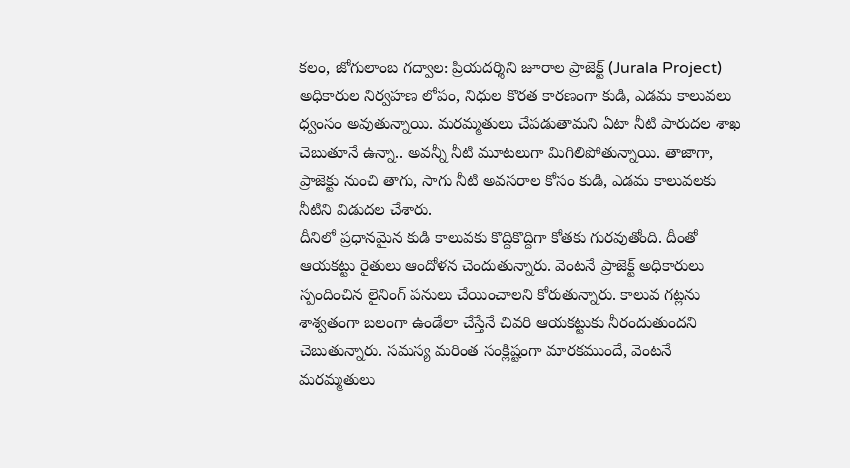కలం, జోగులాంబ గద్వాల: ప్రియదర్శిని జూరాల ప్రాజెక్ట్ (Jurala Project) అధికారుల నిర్వహణ లోపం, నిధుల కొరత కారణంగా కుడి, ఎడమ కాలువలు ధ్వంసం అవుతున్నాయి. మరమ్మతులు చేపడుతామని ఏటా నీటి పారుదల శాఖ చెబుతూనే ఉన్నా.. అవన్నీ నీటి మూటలుగా మిగిలిపోతున్నాయి. తాజాగా, ప్రాజెక్టు నుంచి తాగు, సాగు నీటి అవసరాల కోసం కుడి, ఎడమ కాలువలకు నీటిని విడుదల చేశారు.
దీనిలో ప్రధానమైన కుడి కాలువకు కొద్దికొద్దిగా కోతకు గురవుతోంది. దీంతో ఆయకట్టు రైతులు ఆందోళన చెందుతున్నారు. వెంటనే ప్రాజెక్ట్ అధికారులు స్పందించిన లైనింగ్ పనులు చేయించాలని కోరుతున్నారు. కాలువ గట్లను శాశ్వతంగా బలంగా ఉండేలా చేస్తేనే చివరి ఆయకట్టుకు నీరందుతుందని చెబుతున్నారు. సమస్య మరింత సంక్లిష్టంగా మారకముందే, వెంటనే మరమ్మతులు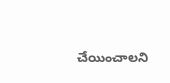చేయించాలని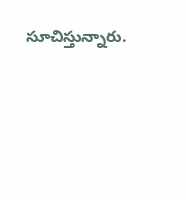సూచిస్తున్నారు.